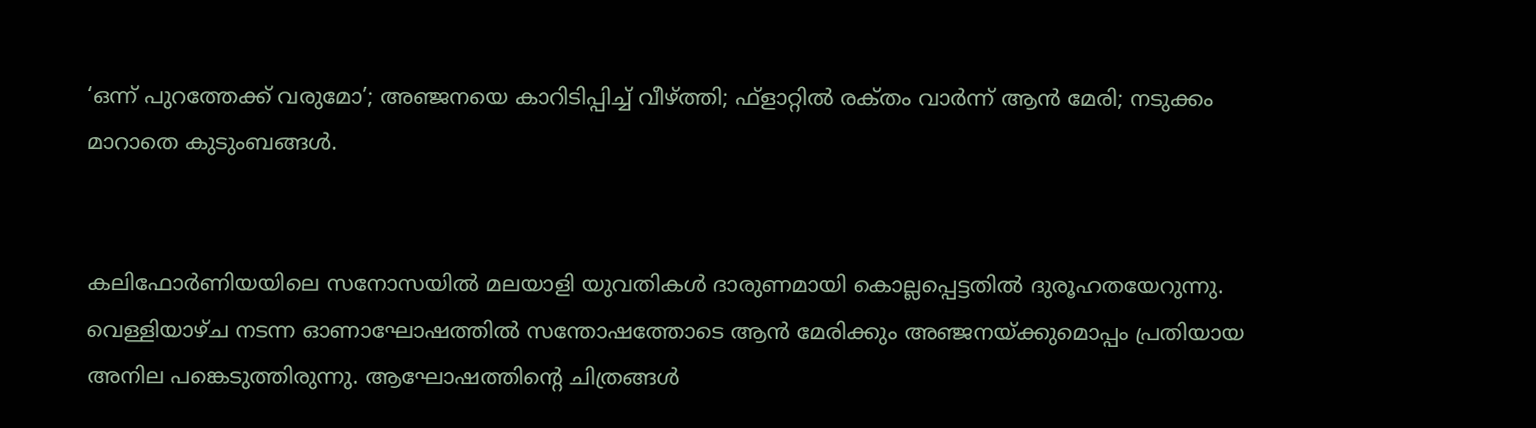‘ഒന്ന് പുറത്തേക്ക് വരുമോ’; അഞ്ജനയെ കാറിടിപ്പിച്ച് വീഴ്ത്തി; ഫ്ളാറ്റില്‍ രക്‌തം വാര്‍ന്ന് ആന്‍ മേരി; നടുക്കം മാറാതെ കുടുംബങ്ങള്‍.


കലിഫോര്‍ണിയയിലെ സനോസയില്‍ മലയാളി യുവതികള്‍ ദാരുണമായി കൊല്ലപ്പെട്ടതില്‍ ദുരൂഹതയേറുന്നു. വെള്ളിയാഴ്ച നടന്ന ഓണാഘോഷത്തില്‍ സന്തോഷത്തോടെ ആന്‍ മേരിക്കും അഞ്ജനയ്ക്കുമൊപ്പം പ്രതിയായ അനില പങ്കെടുത്തിരുന്നു. ആഘോഷത്തിന്‍റെ ചിത്രങ്ങള്‍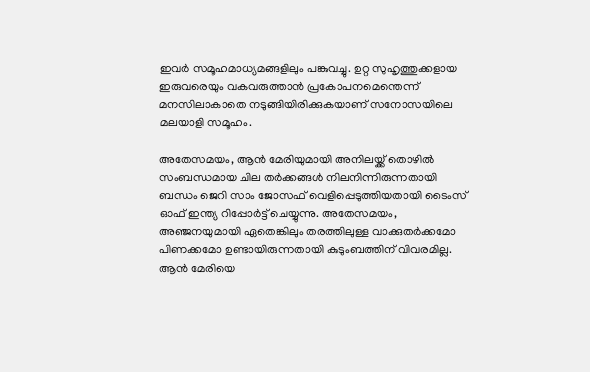ഇവര്‍ സമൂഹമാധ്യമങ്ങളിലും പങ്കുവച്ചു. ഉറ്റ സുഹൃത്തുക്കളായ ഇരുവരെയും വകവരുത്താന്‍ പ്രകോപനമെന്തെന്ന് മനസിലാകാതെ നടുങ്ങിയിരിക്കുകയാണ് സനോസയിലെ മലയാളി സമൂഹം.

അതേസമയം, ആന്‍ മേരിയുമായി അനിലയ്ക്ക് തൊഴില്‍ സംബന്ധമായ ചില തര്‍ക്കങ്ങള്‍ നിലനിന്നിരുന്നതായി ബന്ധം ജെറി സാം ജോസഫ് വെളിപ്പെടുത്തിയതായി ടൈംസ് ഓഫ് ഇന്ത്യ റിപ്പോര്‍ട്ട് ചെയ്യുന്നു. അതേസമയം, അഞ്ജനയുമായി ഏതെങ്കിലും തരത്തിലുള്ള വാക്കുതര്‍ക്കമോ പിണക്കമോ ഉണ്ടായിരുന്നതായി കുടുംബത്തിന് വിവരമില്ല. ആന്‍ മേരിയെ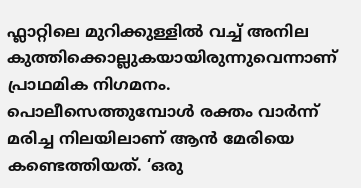ഫ്ലാറ്റിലെ മുറിക്കുള്ളില്‍ വച്ച് അനില കുത്തിക്കൊല്ലുകയായിരുന്നുവെന്നാണ് പ്രാഥമിക നിഗമനം. പൊലീസെത്തുമ്പോള്‍ രക്തം വാര്‍ന്ന് മരിച്ച നിലയിലാണ് ആന്‍ മേരിയെ കണ്ടെത്തിയത്. ‘ഒരു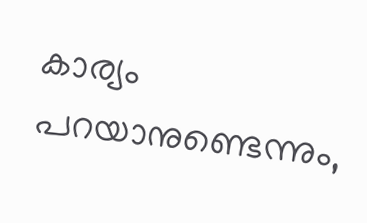കാര്യം പറയാനുണ്ടെന്നും,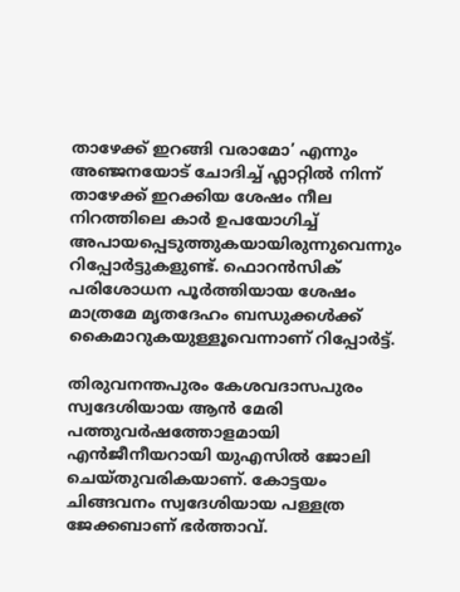താഴേക്ക് ഇറങ്ങി വരാമോ’ എന്നും അഞ്ജനയോട് ചോദിച്ച് ഫ്ലാറ്റില്‍ നിന്ന് താഴേക്ക് ഇറക്കിയ ശേഷം നീല നിറത്തിലെ കാര്‍ ഉപയോഗിച്ച് അപായപ്പെടുത്തുകയായിരുന്നുവെന്നും റിപ്പോര്‍ട്ടുകളുണ്ട്. ഫൊറന്‍സിക് പരിശോധന പൂര്‍ത്തിയായ ശേഷം മാത്രമേ മൃതദേഹം ബന്ധുക്കള്‍ക്ക് കൈമാറുകയുള്ളൂവെന്നാണ് റിപ്പോര്‍ട്ട്.

തിരുവനന്തപുരം കേശവദാസപുരം സ്വദേശിയായ ആന്‍ മേരി പത്തുവര്‍ഷത്തോളമായി എന്‍ജീനീയറായി യുഎസില്‍ ജോലി ചെയ്തുവരികയാണ്. കോട്ടയം ചിങ്ങവനം സ്വദേശിയായ പള്ളത്ര ജേക്കബാണ് ഭര്‍ത്താവ്.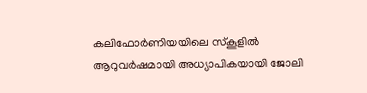കലിഫോര്‍ണിയയിലെ സ്കൂളില്‍ ആറുവര്‍ഷമായി അധ്യാപികയായി ജോലി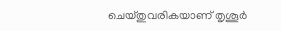ചെയ്തുവരികയാണ് തൃശൂര്‍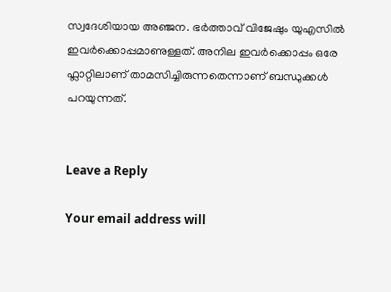സ്വദേശിയായ അഞ്ജന. ഭര്‍ത്താവ് വിജേഷും യുഎസില്‍ ഇവര്‍ക്കൊപ്പമാണുള്ളത്. അനില ഇവര്‍ക്കൊപ്പം ഒരേ ഫ്ലാറ്റിലാണ് താമസിച്ചിരുന്നതെന്നാണ് ബന്ധുക്കള്‍ പറയുന്നത്.


Leave a Reply

Your email address will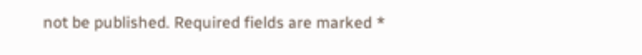not be published. Required fields are marked *